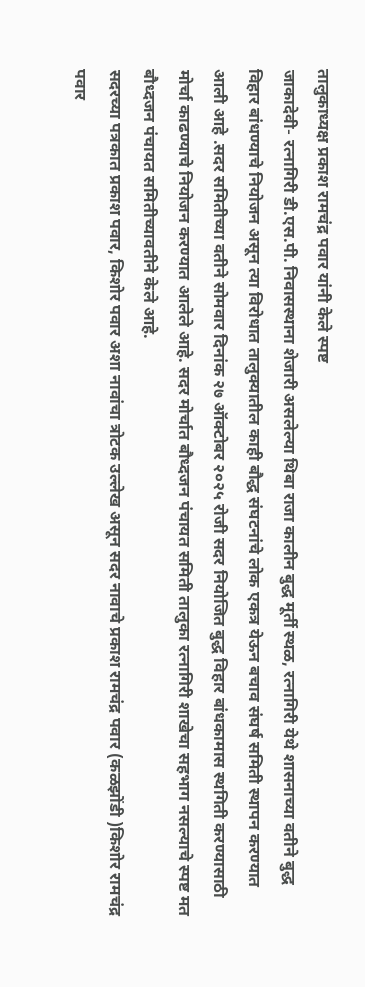तालुकाध्यक्ष प्रकाश रामचंद्र पवार यांनी केले स्पष्ट
जाकादेवी- रत्नागिरी डी.एस.पी. निवासस्थाना शेजारी असलेल्या थिबा राजा कालीन बुद्ध मूर्ती स्थळ, रत्नागिरी येथे शासनाच्या वतीने बुद्ध विहार बांधण्याचे नियोजन असून त्या विरोधात तालुक्यातील काही बौद्ध संघटनांचे लोक एकत्र येऊन बचाव संघर्ष समिती स्थापन करण्यात आली आहे .सदर समितीच्या वतीने सोमवार दिनांक २७ ऑक्टोबर २०२५ रोजी सदर नियोजित बुद्ध विहार बांधकामास स्थगिती करण्यासाठी मोर्चा काढण्याचे नियोजन करण्यात आलेले आहे. सदर मोर्चात बौध्दजन पंचायत समिती तालुका रत्नागिरी शाखेचा सहभाग नसल्याचे स्पष्ट मत बौध्दजन पंचायत समितीच्यावतीने केले आहे.
सदरच्या पत्रकात प्रकाश पवार, किशोर पवार अशा नावांचा त्रोटक उल्लेख असून सदर नावाचे प्रकाश रामचंद्र पवार (कळझोंडी )किशोर रामचंद्र पवार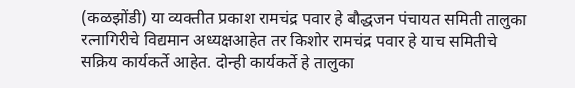(कळझोंडी) या व्यक्तीत प्रकाश रामचंद्र पवार हे बौद्धजन पंचायत समिती तालुका रत्नागिरीचे विद्यमान अध्यक्षआहेत तर किशोर रामचंद्र पवार हे याच समितीचे सक्रिय कार्यकर्ते आहेत. दोन्ही कार्यकर्ते हे तालुका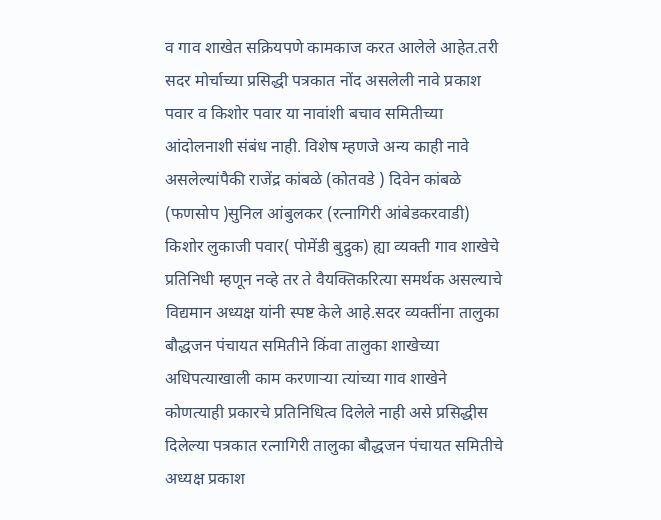व गाव शाखेत सक्रियपणे कामकाज करत आलेले आहेत.तरी सदर मोर्चाच्या प्रसिद्धी पत्रकात नोंद असलेली नावे प्रकाश पवार व किशोर पवार या नावांशी बचाव समितीच्या आंदोलनाशी संबंध नाही. विशेष म्हणजे अन्य काही नावे असलेल्यांपैकी राजेंद्र कांबळे (कोतवडे ) दिवेन कांबळे (फणसोप )सुनिल आंबुलकर (रत्नागिरी आंबेडकरवाडी) किशोर लुकाजी पवार( पोमेंडी बुद्रुक) ह्या व्यक्ती गाव शाखेचे प्रतिनिधी म्हणून नव्हे तर ते वैयक्तिकरित्या समर्थक असल्याचे विद्यमान अध्यक्ष यांनी स्पष्ट केले आहे.सदर व्यक्तींना तालुका बौद्धजन पंचायत समितीने किंवा तालुका शाखेच्या अधिपत्याखाली काम करणाऱ्या त्यांच्या गाव शाखेने कोणत्याही प्रकारचे प्रतिनिधित्व दिलेले नाही असे प्रसिद्धीस दिलेल्या पत्रकात रत्नागिरी तालुका बौद्धजन पंचायत समितीचे अध्यक्ष प्रकाश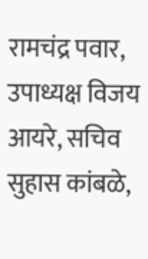रामचंद्र पवार, उपाध्यक्ष विजय आयरे, सचिव सुहास कांबळे,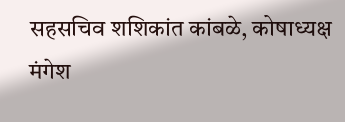सहसचिव शशिकांत कांबळे, कोषाध्यक्ष मंगेश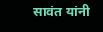सावंत यांनी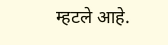म्हटले आहे.